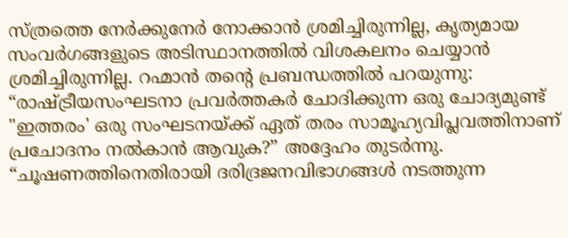സ്ത്രത്തെ നേർക്കുനേർ നോക്കാൻ ശ്രമിച്ചിരുന്നില്ല, കൃത്യമായ സംവർഗങ്ങളുടെ അടിസ്ഥാനത്തിൽ വിശകലനം ചെയ്യാൻ ശ്രമിച്ചിരുന്നില്ല. റഹ്മാൻ തന്റെ പ്രബന്ധത്തിൽ പറയുന്നു: “രാഷ്ട്രീയസംഘടനാ പ്രവർത്തകർ ചോദിക്കുന്ന ഒരു ചോദ്യമുണ്ട് "ഇത്തരം' ഒരു സംഘടനയ്ക്ക് ഏത് തരം സാമൂഹ്യവിപ്ലവത്തിനാണ് പ്രചോദനം നൽകാൻ ആവുക?” അദ്ദേഹം തുടർന്നു. “ചൂഷണത്തിനെതിരായി ദരിദ്രജനവിഭാഗങ്ങൾ നടത്തുന്ന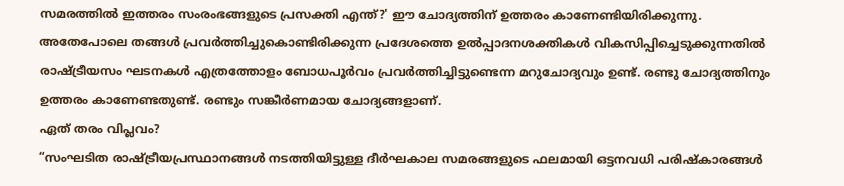സമരത്തിൽ ഇത്തരം സംരംഭങ്ങളുടെ പ്രസക്തി എന്ത്?' ഈ ചോദ്യത്തിന് ഉത്തരം കാണേണ്ടിയിരിക്കുന്നു. അതേപോലെ തങ്ങൾ പ്രവർത്തിച്ചുകൊണ്ടിരിക്കുന്ന പ്രദേശത്തെ ഉൽപ്പാദനശക്തികൾ വികസിപ്പിച്ചെടുക്കുന്നതിൽ രാഷ്ട്രീയസം ഘടനകൾ എത്രത്തോളം ബോധപൂർവം പ്രവർത്തിച്ചിട്ടുണ്ടെന്ന മറുചോദ്യവും ഉണ്ട്. രണ്ടു ചോദ്യത്തിനും ഉത്തരം കാണേണ്ടതുണ്ട്. രണ്ടും സങ്കീർണമായ ചോദ്യങ്ങളാണ്.
ഏത് തരം വിപ്ലവം?
“സംഘടിത രാഷ്ട്രീയപ്രസ്ഥാനങ്ങൾ നടത്തിയിട്ടുള്ള ദീർഘകാല സമരങ്ങളുടെ ഫലമായി ഒട്ടനവധി പരിഷ്കാരങ്ങൾ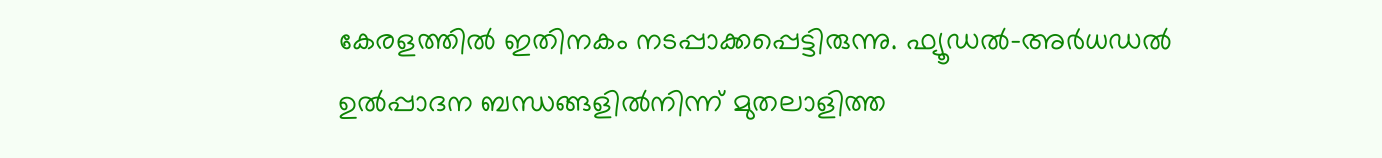കേരളത്തിൽ ഇതിനകം നടപ്പാക്കപ്പെട്ടിരുന്നു. ഫ്യൂഡൽ-അർധഡൽ ഉൽപ്പാദന ബന്ധങ്ങളിൽനിന്ന് മുതലാളിത്ത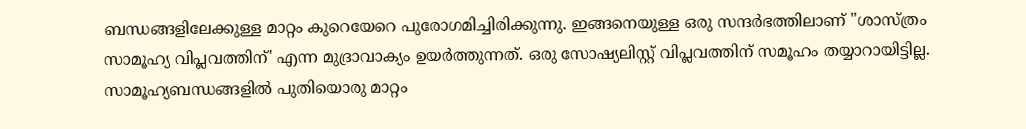ബന്ധങ്ങളിലേക്കുള്ള മാറ്റം കുറെയേറെ പുരോഗമിച്ചിരിക്കുന്നു. ഇങ്ങനെയുള്ള ഒരു സന്ദർഭത്തിലാണ് "ശാസ്ത്രം സാമൂഹ്യ വിപ്ലവത്തിന്' എന്ന മുദ്രാവാക്യം ഉയർത്തുന്നത്. ഒരു സോഷ്യലിസ്റ്റ് വിപ്ലവത്തിന് സമൂഹം തയ്യാറായിട്ടില്ല. സാമൂഹ്യബന്ധങ്ങളിൽ പുതിയൊരു മാറ്റം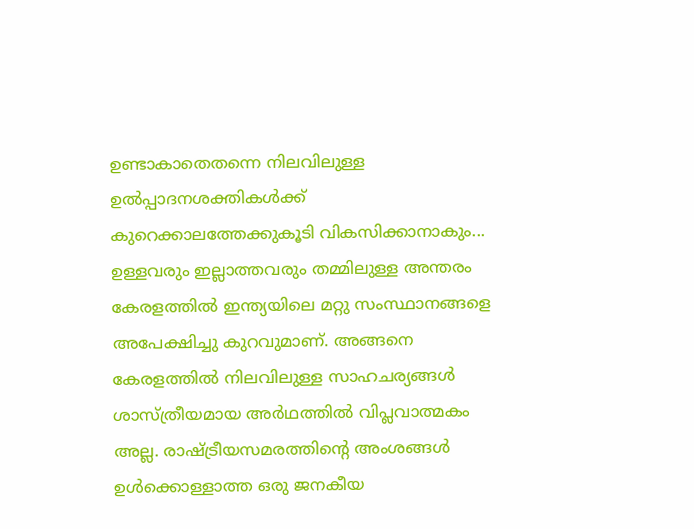ഉണ്ടാകാതെതന്നെ നിലവിലുള്ള ഉൽപ്പാദനശക്തികൾക്ക് കുറെക്കാലത്തേക്കുകൂടി വികസിക്കാനാകും... ഉള്ളവരും ഇല്ലാത്തവരും തമ്മിലുള്ള അന്തരം കേരളത്തിൽ ഇന്ത്യയിലെ മറ്റു സംസ്ഥാനങ്ങളെ അപേക്ഷിച്ചു കുറവുമാണ്. അങ്ങനെ കേരളത്തിൽ നിലവിലുള്ള സാഹചര്യങ്ങൾ ശാസ്ത്രീയമായ അർഥത്തിൽ വിപ്ലവാത്മകം അല്ല. രാഷ്ട്രീയസമരത്തിന്റെ അംശങ്ങൾ ഉൾക്കൊള്ളാത്ത ഒരു ജനകീയ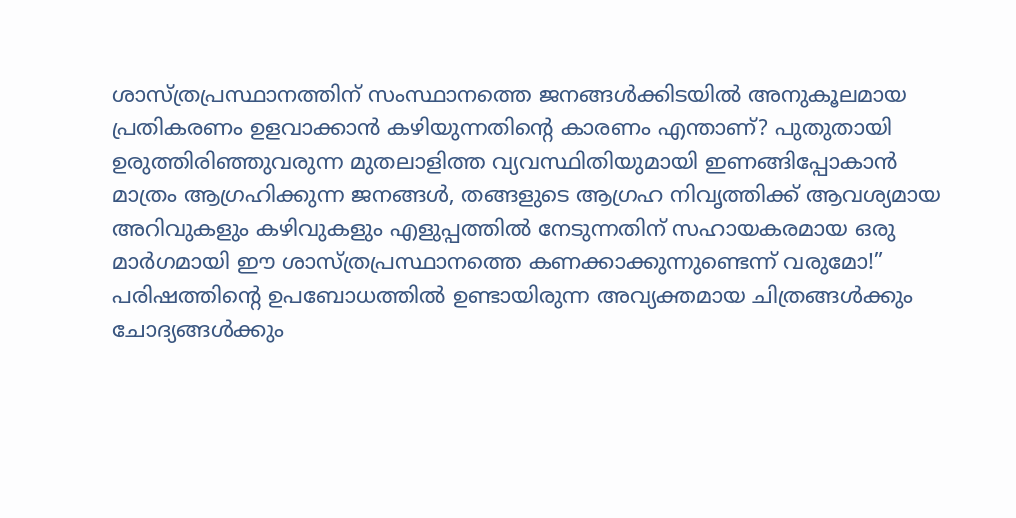ശാസ്ത്രപ്രസ്ഥാനത്തിന് സംസ്ഥാനത്തെ ജനങ്ങൾക്കിടയിൽ അനുകൂലമായ പ്രതികരണം ഉളവാക്കാൻ കഴിയുന്നതിന്റെ കാരണം എന്താണ്? പുതുതായി ഉരുത്തിരിഞ്ഞുവരുന്ന മുതലാളിത്ത വ്യവസ്ഥിതിയുമായി ഇണങ്ങിപ്പോകാൻ മാത്രം ആഗ്രഹിക്കുന്ന ജനങ്ങൾ, തങ്ങളുടെ ആഗ്രഹ നിവൃത്തിക്ക് ആവശ്യമായ അറിവുകളും കഴിവുകളും എളുപ്പത്തിൽ നേടുന്നതിന് സഹായകരമായ ഒരു മാർഗമായി ഈ ശാസ്ത്രപ്രസ്ഥാനത്തെ കണക്കാക്കുന്നുണ്ടെന്ന് വരുമോ!”
പരിഷത്തിന്റെ ഉപബോധത്തിൽ ഉണ്ടായിരുന്ന അവ്യക്തമായ ചിത്രങ്ങൾക്കും ചോദ്യങ്ങൾക്കും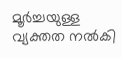മൂർച്ചയുള്ള വ്യക്തത നൽകി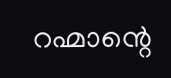റഹ്മാന്റെ